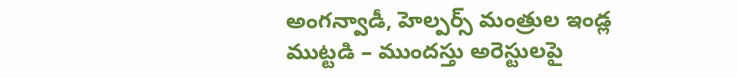అంగన్వాడీ, హెల్పర్స్ మంత్రుల ఇండ్ల ముట్టడి – ముందస్తు అరెస్టులపై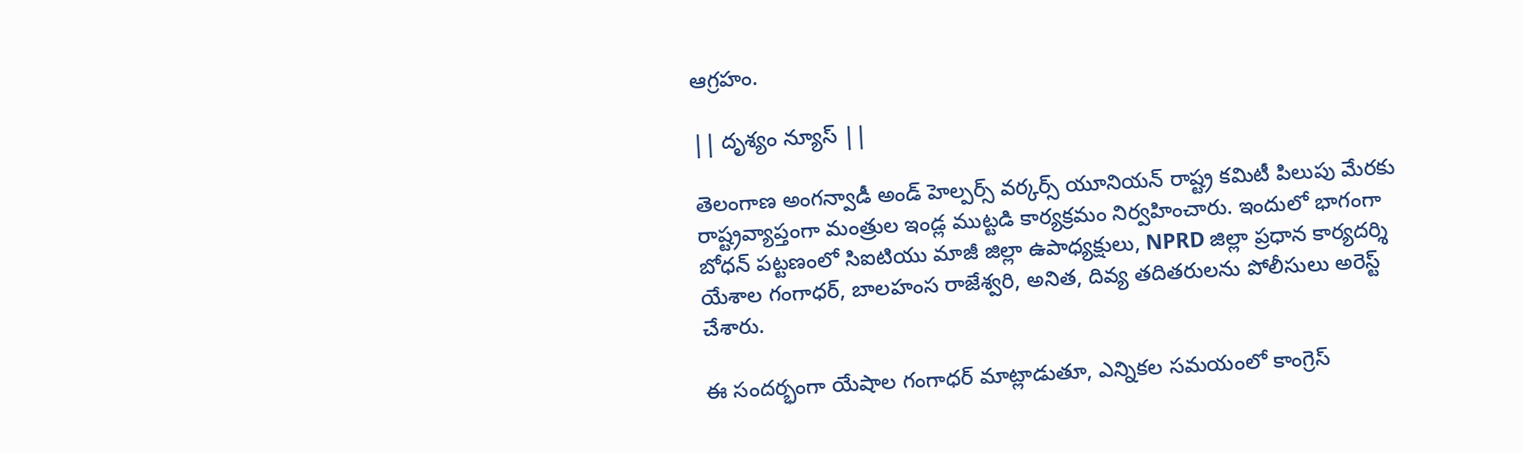ఆగ్రహం.

|| దృశ్యం న్యూస్ ||

తెలంగాణ అంగన్వాడీ అండ్ హెల్పర్స్ వర్కర్స్ యూనియన్ రాష్ట్ర కమిటీ పిలుపు మేరకు రాష్ట్రవ్యాప్తంగా మంత్రుల ఇండ్ల ముట్టడి కార్యక్రమం నిర్వహించారు. ఇందులో భాగంగా బోధన్ పట్టణంలో సిఐటియు మాజీ జిల్లా ఉపాధ్యక్షులు, NPRD జిల్లా ప్రధాన కార్యదర్శి యేశాల గంగాధర్, బాలహంస రాజేశ్వరి, అనిత, దివ్య తదితరులను పోలీసులు అరెస్ట్ చేశారు.

ఈ సందర్భంగా యేషాల గంగాధర్ మాట్లాడుతూ, ఎన్నికల సమయంలో కాంగ్రెస్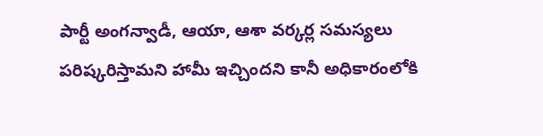పార్టీ అంగన్వాడీ, ఆయా, ఆశా వర్కర్ల సమస్యలు పరిష్కరిస్తామని హామీ ఇచ్చిందని కానీ అధికారంలోకి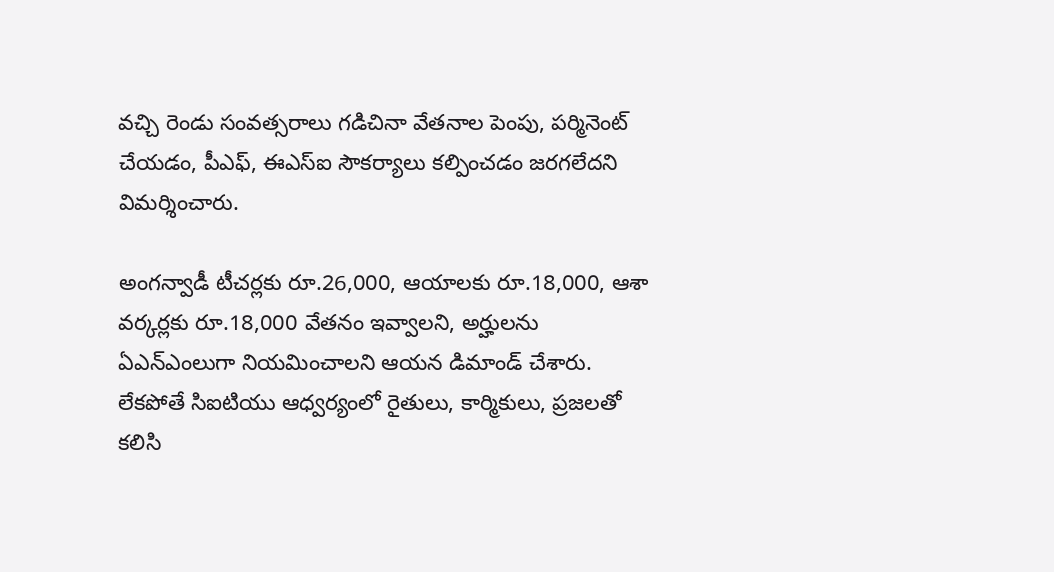వచ్చి రెండు సంవత్సరాలు గడిచినా వేతనాల పెంపు, పర్మినెంట్ చేయడం, పీఎఫ్, ఈఎస్ఐ సౌకర్యాలు కల్పించడం జరగలేదని విమర్శించారు.

అంగన్వాడీ టీచర్లకు రూ.26,000, ఆయాలకు రూ.18,000, ఆశా వర్కర్లకు రూ.18,000 వేతనం ఇవ్వాలని, అర్హులను ఏఎన్ఎంలుగా నియమించాలని ఆయన డిమాండ్ చేశారు. లేకపోతే సిఐటియు ఆధ్వర్యంలో రైతులు, కార్మికులు, ప్రజలతో కలిసి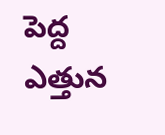పెద్ద ఎత్తున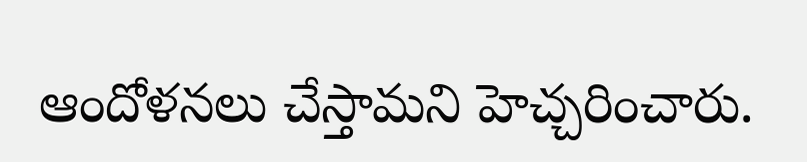ఆందోళనలు చేస్తామని హెచ్చరించారు.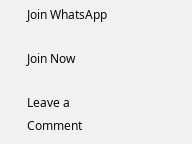Join WhatsApp

Join Now

Leave a Comment